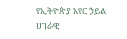የኢትዮጵያ አየር ኃይል ሀገራዊ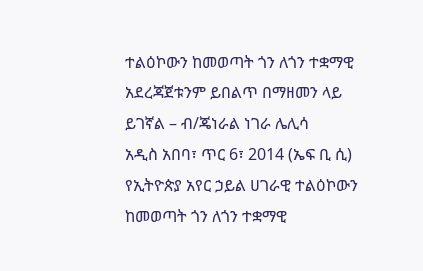ተልዕኮውን ከመወጣት ጎን ለጎን ተቋማዊ አደረጃጀቱንም ይበልጥ በማዘመን ላይ ይገኛል – ብ/ጄነራል ነገራ ሌሊሳ
አዲስ አበባ፣ ጥር 6፣ 2014 (ኤፍ ቢ ሲ) የኢትዮጵያ አየር ኃይል ሀገራዊ ተልዕኮውን ከመወጣት ጎን ለጎን ተቋማዊ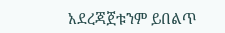አደረጃጀቱንም ይበልጥ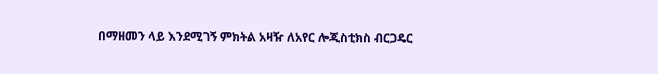በማዘመን ላይ እንደሚገኝ ምክትል አዛዥ ለአየር ሎጂስቲክስ ብርጋዴር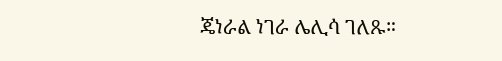ጄነራል ነገራ ሌሊሳ ገለጹ።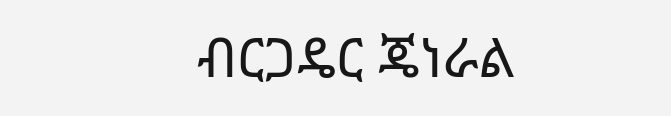ብርጋዴር ጄነራል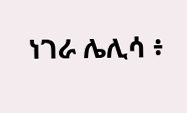ነገራ ሌሊሳ ፥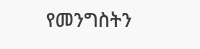የመንግስትን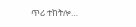ጥሪ ተከትሎ…